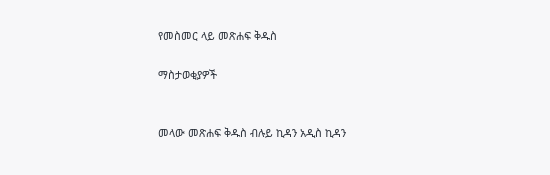የመስመር ላይ መጽሐፍ ቅዱስ

ማስታወቂያዎች


መላው መጽሐፍ ቅዱስ ብሉይ ኪዳን አዲስ ኪዳን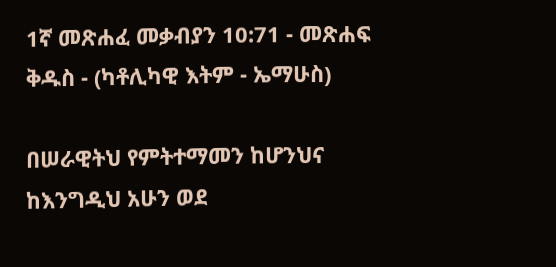1ኛ መጽሐፈ መቃብያን 10:71 - መጽሐፍ ቅዱስ - (ካቶሊካዊ እትም - ኤማሁስ)

በሠራዊትህ የምትተማመን ከሆንህና ከእንግዲህ አሁን ወደ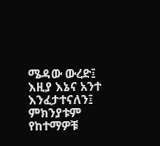ሜዳው ውረድ፤ እዚያ እኔና አንተ እንፈታተናለን፤ ምክንያቱም የከተማዎቹ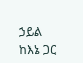ኃይል ከእኔ ጋር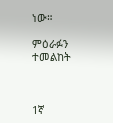ነው።

ምዕራፉን ተመልከት



1ኛ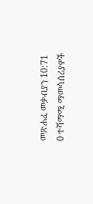መጽሐፈ መቃብያን 10:71
0 ተሻማሚ ማመሳሰሪያዎች